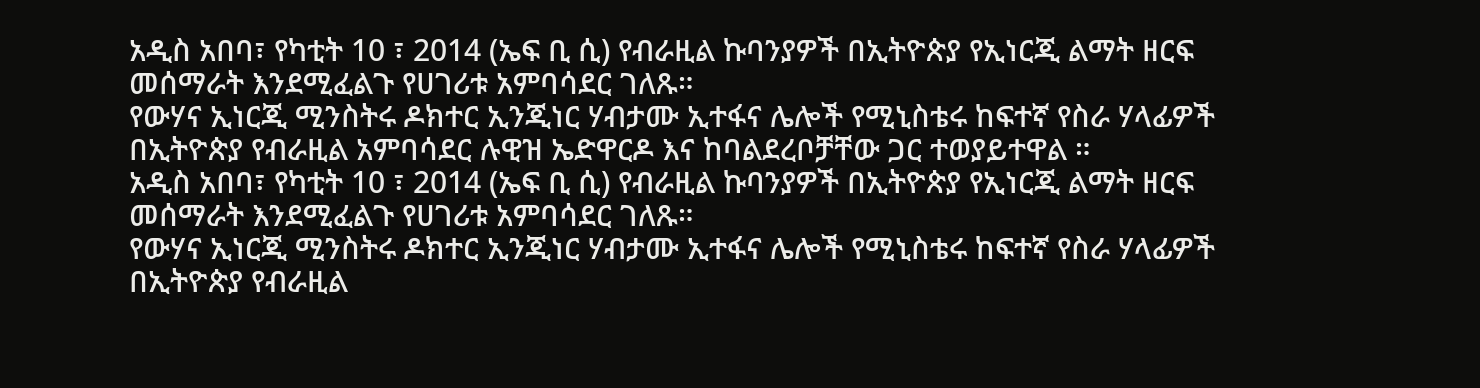አዲስ አበባ፣ የካቲት 10 ፣ 2014 (ኤፍ ቢ ሲ) የብራዚል ኩባንያዎች በኢትዮጵያ የኢነርጂ ልማት ዘርፍ መሰማራት እንደሚፈልጉ የሀገሪቱ አምባሳደር ገለጹ።
የውሃና ኢነርጂ ሚንስትሩ ዶክተር ኢንጂነር ሃብታሙ ኢተፋና ሌሎች የሚኒስቴሩ ከፍተኛ የስራ ሃላፊዎች በኢትዮጵያ የብራዚል አምባሳደር ሉዊዝ ኤድዋርዶ እና ከባልደረቦቻቸው ጋር ተወያይተዋል ።
አዲስ አበባ፣ የካቲት 10 ፣ 2014 (ኤፍ ቢ ሲ) የብራዚል ኩባንያዎች በኢትዮጵያ የኢነርጂ ልማት ዘርፍ መሰማራት እንደሚፈልጉ የሀገሪቱ አምባሳደር ገለጹ።
የውሃና ኢነርጂ ሚንስትሩ ዶክተር ኢንጂነር ሃብታሙ ኢተፋና ሌሎች የሚኒስቴሩ ከፍተኛ የስራ ሃላፊዎች በኢትዮጵያ የብራዚል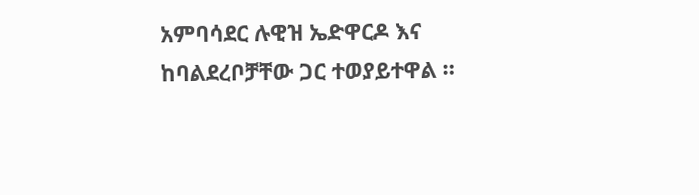አምባሳደር ሉዊዝ ኤድዋርዶ እና ከባልደረቦቻቸው ጋር ተወያይተዋል ።